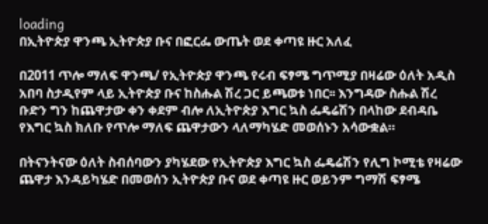loading
በኢትዮጵያ ዋንጫ ኢትዮጵያ ቡና በፎርፌ ውጤት ወደ ቀጣዩ ዙር አለፈ

በ2011 ጥሎ ማለፍ ዋንጫ/ የኢትዮጵያ ዋንጫ የሩብ ፍፃሜ ግጥሚያ በዛሬው ዕለት አዲስ አበባ ስታዲየም ላይ ኢትዮጵያ ቡና ከስሑል ሽረ ጋር ይጫወቱ ነበር፡፡ እንግዳው ስሑል ሽረ ቡድን ግን ከጨዋታው ቀን ቀደም ብሎ ለኢትዮጵያ እግር ኳስ ፌዴሬሽን በላከው ደብዳቤ የእግር ኳስ ክለቡ የጥሎ ማለፍ ጨዋታውን ላለማካሄድ መወሰኑን አሳውቋል።

በትናንትናው ዕለት ስብሰባውን ያካሄደው የኢትዮጵያ እግር ኳስ ፌዴሬሽን የሊግ ኮሚቴ የዛሬው ጨዋታ እንዳይካሄድ በመወሰን ኢትዮጵያ ቡና ወደ ቀጣዩ ዙር ወይንም ግማሽ ፍፃሜ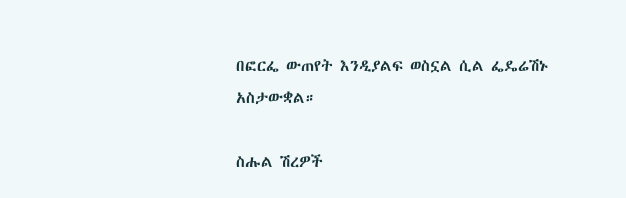በፎርፌ ውጠየት እንዲያልፍ ወስኗል ሲል ፌዴሬሽኑ አስታውቋል።

ስሑል ሽረዎች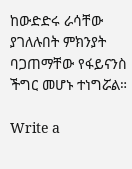ከውድድሩ ራሳቸው ያገለሉበት ምክንያት ባጋጠማቸው የፋይናንስ ችግር መሆኑ ተነግሯል።

Write a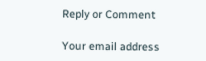Reply or Comment

Your email address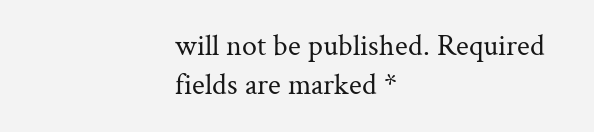will not be published. Required fields are marked *